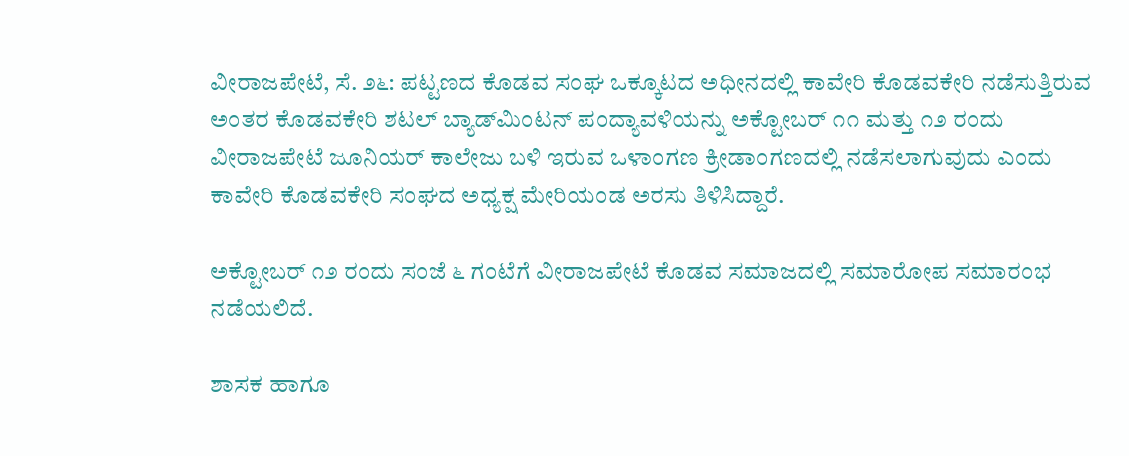ವೀರಾಜಪೇಟೆ, ಸೆ. ೨೬: ಪಟ್ಟಣದ ಕೊಡವ ಸಂಘ ಒಕ್ಕೂಟದ ಅಧೀನದಲ್ಲಿ ಕಾವೇರಿ ಕೊಡವಕೇರಿ ನಡೆಸುತ್ತಿರುವ ಅಂತರ ಕೊಡವಕೇರಿ ಶಟಲ್ ಬ್ಯಾಡ್‌ಮಿಂಟನ್ ಪಂದ್ಯಾವಳಿಯನ್ನು ಅಕ್ಟೋಬರ್ ೧೧ ಮತ್ತು ೧೨ ರಂದು ವೀರಾಜಪೇಟೆ ಜೂನಿಯರ್ ಕಾಲೇಜು ಬಳಿ ಇರುವ ಒಳಾಂಗಣ ಕ್ರೀಡಾಂಗಣದಲ್ಲಿ ನಡೆಸಲಾಗುವುದು ಎಂದು ಕಾವೇರಿ ಕೊಡವಕೇರಿ ಸಂಘದ ಅಧ್ಯಕ್ಷ ಮೇರಿಯಂಡ ಅರಸು ತಿಳಿಸಿದ್ದಾರೆ.

ಅಕ್ಟೋಬರ್ ೧೨ ರಂದು ಸಂಜೆ ೬ ಗಂಟೆಗೆ ವೀರಾಜಪೇಟೆ ಕೊಡವ ಸಮಾಜದಲ್ಲಿ ಸಮಾರೋಪ ಸಮಾರಂಭ ನಡೆಯಲಿದೆ.

ಶಾಸಕ ಹಾಗೂ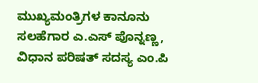ಮುಖ್ಯಮಂತ್ರಿಗಳ ಕಾನೂನು ಸಲಹೆಗಾರ ಎ.ಎಸ್ ಪೊನ್ನಣ್ಣ, ವಿಧಾನ ಪರಿಷತ್ ಸದಸ್ಯ ಎಂ.ಪಿ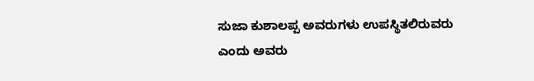ಸುಜಾ ಕುಶಾಲಪ್ಪ ಅವರುಗಳು ಉಪಸ್ಥಿತಲಿರುವರು ಎಂದು ಅವರು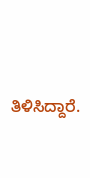ತಿಳಿಸಿದ್ದಾರೆ.